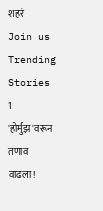शहरं
Join us
Trending Stories
1
'होर्मुझ'वरून तणाव वाढला!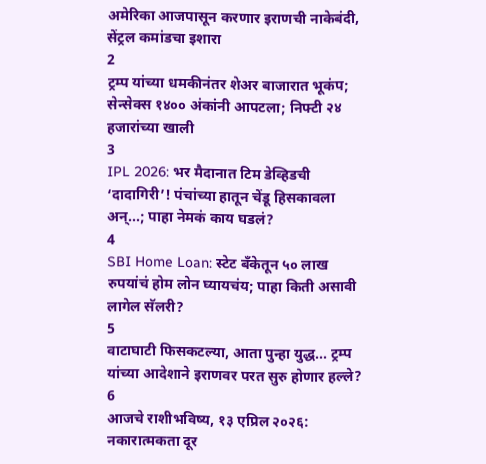अमेरिका आजपासून करणार इराणची नाकेबंदी, सेंट्रल कमांडचा इशारा
2
ट्रम्प यांच्या धमकीनंतर शेअर बाजारात भूकंप; सेन्सेक्स १४०० अंकांनी आपटला; निफ्टी २४ हजारांच्या खाली
3
IPL 2026: भर मैदानात टिम डेव्हिडची ‘दादागिरी’! पंचांच्या हातून चेंडू हिसकावला अन्...; पाहा नेमकं काय घडलं?
4
SBI Home Loan: स्टेट बँकेतून ५० लाख रुपयांचं होम लोन घ्यायचंय; पाहा किती असावी लागेल सॅलरी?
5
वाटाघाटी फिसकटल्या, आता पुन्हा युद्ध... ट्रम्प यांच्या आदेशाने इराणवर परत सुरु होणार हल्ले?
6
आजचे राशीभविष्य, १३ एप्रिल २०२६: नकारात्मकता दूर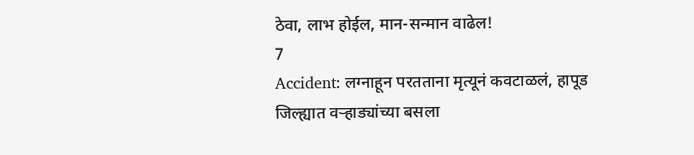ठेवा, लाभ होईल, मान-सन्मान वाढेल!
7
Accident: लग्नाहून परतताना मृत्यूनं कवटाळलं, हापूड जिल्ह्यात वऱ्हाड्यांच्या बसला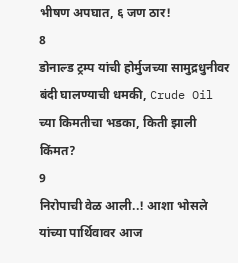भीषण अपघात, ६ जण ठार!
8
डोनाल्ड ट्रम्प यांची होर्मुजच्या सामुद्रधुनीवर बंदी घालण्याची धमकी, Crude Oil च्या किमतीचा भडका, किती झाली किंमत?
9
निरोपाची वेळ आली..! आशा भोसले यांच्या पार्थिवावर आज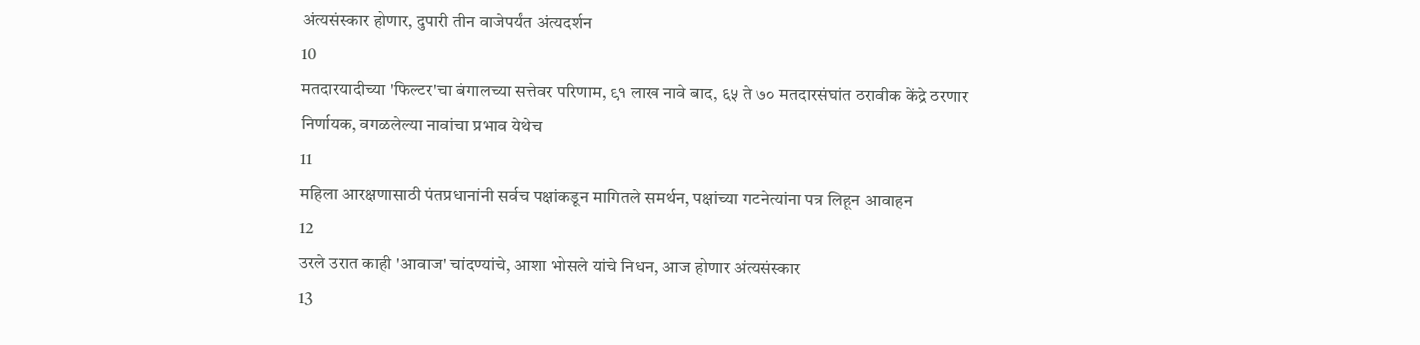अंत्यसंस्कार होणार, दुपारी तीन वाजेपर्यंत अंत्यदर्शन
10
मतदारयादीच्या 'फिल्टर'चा बंगालच्या सत्तेवर परिणाम, ९१ लाख नावे बाद, ६५ ते ७० मतदारसंघांत ठरावीक केंद्रे ठरणार निर्णायक, वगळलेल्या नावांचा प्रभाव येथेच
11
महिला आरक्षणासाठी पंतप्रधानांनी सर्वच पक्षांकडून मागितले समर्थन, पक्षांच्या गटनेत्यांना पत्र लिहून आवाहन
12
उरले उरात काही 'आवाज' चांदण्यांचे, आशा भोसले यांचे निधन, आज होणार अंत्यसंस्कार
13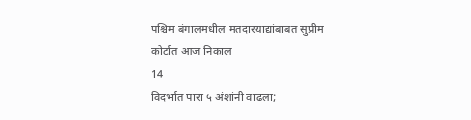पश्चिम बंगालमधील मतदारयाद्यांबाबत सुप्रीम कोर्टात आज निकाल
14
विदर्भात पारा ५ अंशांनी वाढला;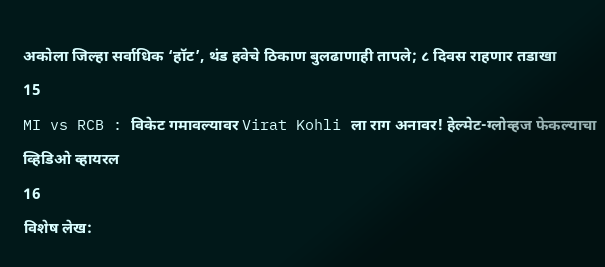अकोला जिल्हा सर्वाधिक ‘हॉट’, थंड हवेचे ठिकाण बुलढाणाही तापले; ८ दिवस राहणार तडाखा
15
MI vs RCB : विकेट गमावल्यावर Virat Kohli ला राग अनावर! हेल्मेट-ग्लोव्हज फेकल्याचा व्हिडिओ व्हायरल
16
विशेष लेख: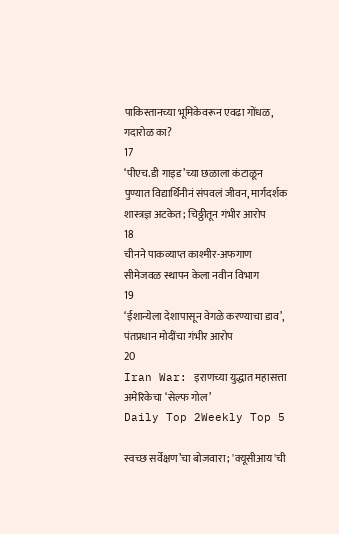पाकिस्तानच्या भूमिकेवरून एवढा गोंधळ, गदारोळ का?
17
‘पीएच.डी गाइड’च्या छळाला कंटाळून पुण्यात विद्यार्थिनीनं संपवलं जीवन, मार्गदर्शक शास्त्रज्ञ अटकेत; चिठ्ठीतून गंभीर आरोप
18
चीनने पाकव्याप्त काश्मीर-अफगाण सीमेजवळ स्थापन केला नवीन विभाग
19
‘ईशान्येला देशापासून वेगळे करण्याचा डाव’, पंतप्रधान मोदींचा गंभीर आरोप
20
Iran War: इराणच्या युद्धात महासत्ता अमेरिकेचा ‘सेल्फ गोल’
Daily Top 2Weekly Top 5

स्वच्छ सर्वेक्षण’चा बोजवारा; 'क्यूसीआय'ची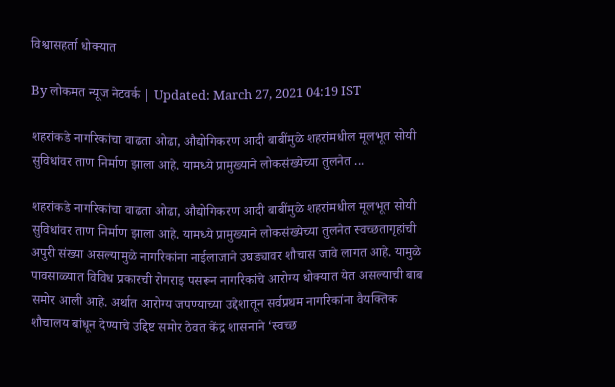विश्वासहर्ता धोक्यात

By लोकमत न्यूज नेटवर्क | Updated: March 27, 2021 04:19 IST

शहरांकडे नागरिकांचा वाढता ओढा, औद्योगिकरण आदी बाबींमुळे शहरांमधील मूलभूत सोयी सुविधांवर ताण निर्माण झाला आहे. यामध्ये प्रामुख्याने लोकसंख्येच्या तुलनेत ...

शहरांकडे नागरिकांचा वाढता ओढा, औद्योगिकरण आदी बाबींमुळे शहरांमधील मूलभूत सोयी सुविधांवर ताण निर्माण झाला आहे. यामध्ये प्रामुख्याने लोकसंख्येच्या तुलनेत स्वच्छतागृहांची अपुरी संख्या असल्यामुळे नागरिकांना नाईलाजाने उघड्यावर शौचास जावे लागत आहे. यामुळे पावसाळ्यात विविध प्रकारची रोगराइ पसरून नागरिकांचे आरोग्य धोक्यात येत असल्याची बाब समोर आली आहे. अर्थात आरोग्य जपण्याच्या उद्देशातून सर्वप्रथम नागरिकांना वैयक्तिक शौचालय बांधून देण्याचे उद्दिष्ट समोर ठेवत केंद्र शासनाने ‘स्वच्छ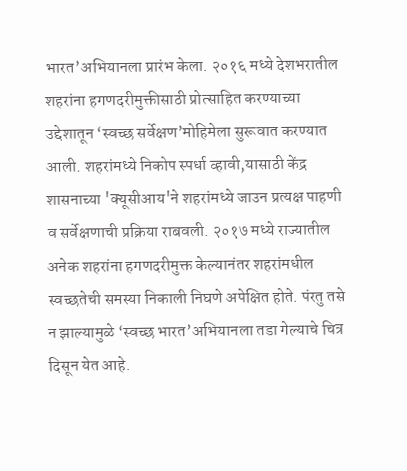भारत’अभियानला प्रारंभ केला. २०१६ मध्ये देशभरातील शहरांना हगणदरीमुक्तीसाठी प्रोत्साहित करण्याच्या उद्देशातून ‘स्वच्छ सर्वेक्षण’मोहिमेला सुरूवात करण्यात आली. शहरांमध्ये निकोप स्पर्धा व्हावी,यासाठी केंद्र शासनाच्या 'क्यूसीआय'ने शहरांमध्ये जाउन प्रत्यक्ष पाहणी व सर्वेक्षणाची प्रक्रिया राबवली. २०१७ मध्ये राज्यातील अनेक शहरांना हगणदरीमुक्त केल्यानंतर शहरांमधील स्वच्छतेची समस्या निकाली निघणे अपेक्षित होते. पंरतु तसे न झाल्यामुळे ‘स्वच्छ भारत’अभियानला तडा गेल्याचे चित्र दिसून येत आहे.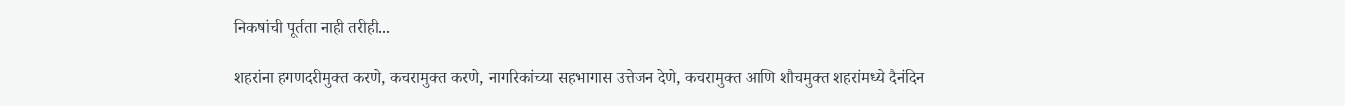निकषांची पूर्तता नाही तरीही...

शहरांना हगणदरीमुक्त करणे, कचरामुक्त करणे, नागरिकांच्या सहभागास उत्तेजन देणे, कचरामुक्त आणि शौचमुक्त शहरांमध्ये दैनंदिन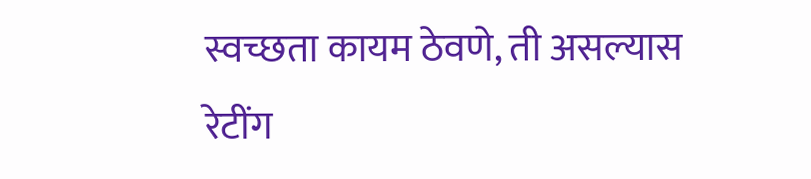स्वच्छता कायम ठेवणे, ती असल्यास रेटींग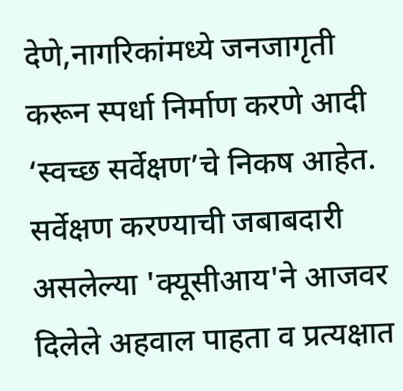देणे,नागरिकांमध्ये जनजागृती करून स्पर्धा निर्माण करणे आदी ‘स्वच्छ सर्वेक्षण’चे निकष आहेत. सर्वेक्षण करण्याची जबाबदारी असलेल्या 'क्यूसीआय'ने आजवर दिलेले अहवाल पाहता व प्रत्यक्षात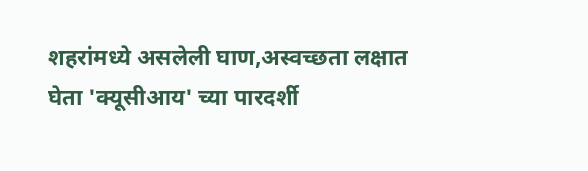शहरांमध्ये असलेली घाण,अस्वच्छता लक्षात घेता 'क्यूसीआय' च्या पारदर्शी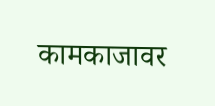कामकाजावर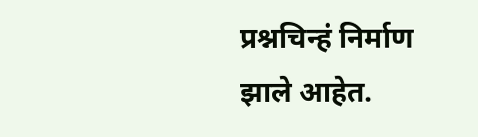प्रश्नचिन्हं निर्माण झाले आहेत.